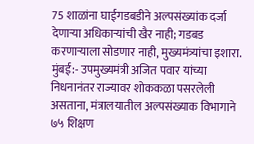75 शाळांना घाईगडबडीने अल्पसंख्यांक दर्जा देणाऱ्या अधिकाऱ्यांची खैर नाही; गडबड करणाऱ्याला सोडणार नाही, मुख्यमंत्र्यांचा इशारा.
मुंबई:- उपमुख्यमंत्री अजित पवार यांच्या निधनानंतर राज्यावर शोककळा पसरलेली असताना, मंत्रालयातील अल्पसंख्याक विभागाने ७५ शिक्षण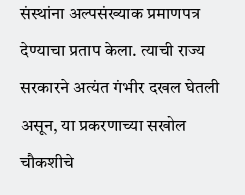संस्थांना अल्पसंख्याक प्रमाणपत्र देण्याचा प्रताप केला. त्याची राज्य सरकारने अत्यंत गंभीर दखल घेतली असून, या प्रकरणाच्या सखोल चौकशीचे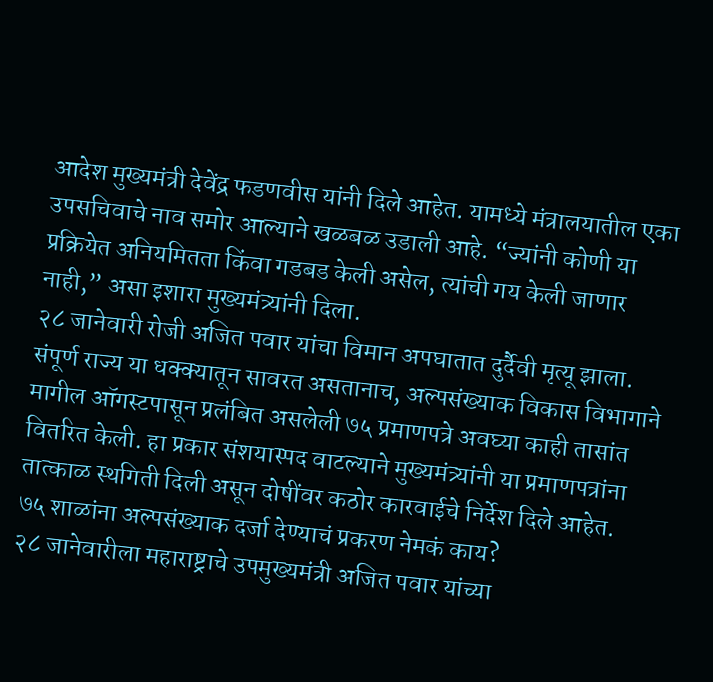आदेश मुख्यमंत्री देवेंद्र फडणवीस यांनी दिले आहेत. यामध्ये मंत्रालयातील एका उपसचिवाचे नाव समोर आल्याने खळबळ उडाली आहे. “ज्यांनी कोणी या प्रक्रियेत अनियमितता किंवा गडबड केली असेल, त्यांची गय केली जाणार नाही,” असा इशारा मुख्यमंत्र्यांनी दिला.
२८ जानेवारी रोजी अजित पवार यांचा विमान अपघातात दुर्दैवी मृत्यू झाला. संपूर्ण राज्य या धक्क्यातून सावरत असतानाच, अल्पसंख्याक विकास विभागाने मागील ऑगस्टपासून प्रलंबित असलेली ७५ प्रमाणपत्रे अवघ्या काही तासांत वितरित केली. हा प्रकार संशयास्पद वाटल्याने मुख्यमंत्र्यांनी या प्रमाणपत्रांना तात्काळ स्थगिती दिली असून दोषींवर कठोर कारवाईचे निर्देश दिले आहेत.
७५ शाळांना अल्पसंख्याक दर्जा देण्याचं प्रकरण नेमकं काय?
२८ जानेवारीला महाराष्ट्राचे उपमुख्यमंत्री अजित पवार यांच्या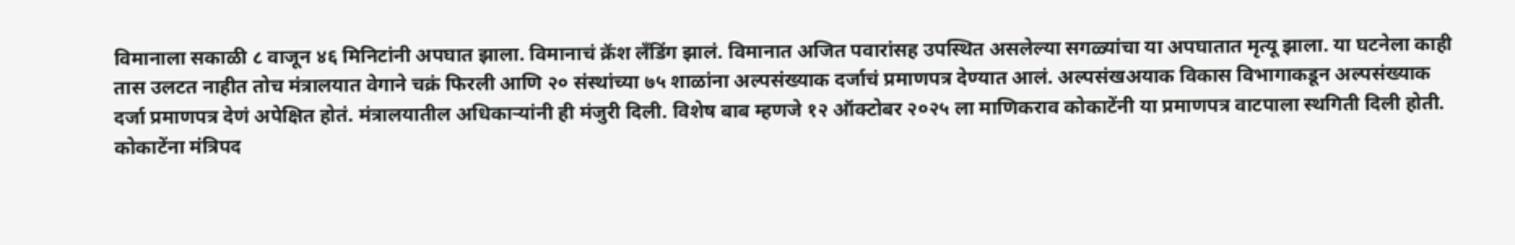विमानाला सकाळी ८ वाजून ४६ मिनिटांनी अपघात झाला. विमानाचं क्रॅश लँडिंग झालं. विमानात अजित पवारांसह उपस्थित असलेल्या सगळ्यांचा या अपघातात मृत्यू झाला. या घटनेला काही तास उलटत नाहीत तोच मंत्रालयात वेगाने चक्रं फिरली आणि २० संस्थांच्या ७५ शाळांना अल्पसंख्याक दर्जाचं प्रमाणपत्र देण्यात आलं. अल्पसंखअयाक विकास विभागाकडून अल्पसंख्याक दर्जा प्रमाणपत्र देणं अपेक्षित होतं. मंत्रालयातील अधिकाऱ्यांनी ही मंजुरी दिली. विशेष बाब म्हणजे १२ ऑक्टोबर २०२५ ला माणिकराव कोकाटेंनी या प्रमाणपत्र वाटपाला स्थगिती दिली होती. कोकाटेंना मंत्रिपद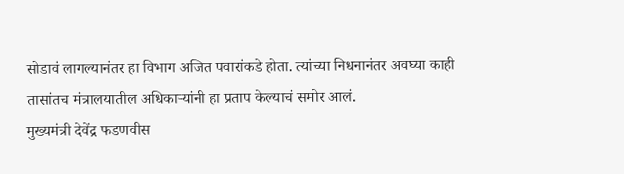सोडावं लागल्यानंतर हा विभाग अजित पवारांकडे होता. त्यांच्या निधनानंतर अवघ्या काही तासांतच मंत्रालयातील अधिकाऱ्यांनी हा प्रताप केल्याचं समोर आलं.
मुख्यमंत्री देवेंद्र फडणवीस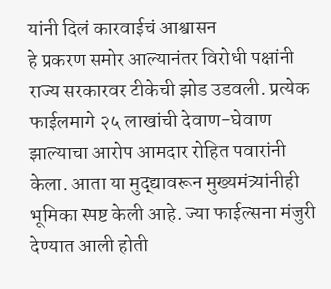यांनी दिलं कारवाईचं आश्वासन
हे प्रकरण समोर आल्यानंतर विरोधी पक्षांनी राज्य सरकारवर टीकेची झोड उडवली. प्रत्येक फाईलमागे २५ लाखांची देवाण-घेवाण झाल्याचा आरोप आमदार रोहित पवारांनी केला. आता या मुद्द्यावरून मुख्यमंत्र्यांनीही भूमिका स्पष्ट केली आहे. ज्या फाईल्सना मंजुरी देण्यात आली होती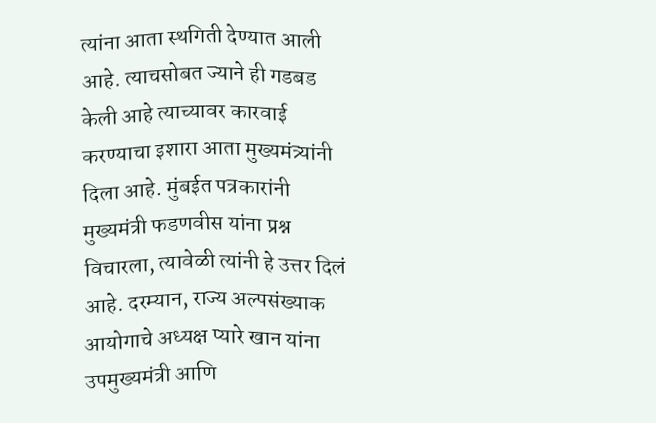त्यांना आता स्थगिती देण्यात आली आहे. त्याचसोबत ज्याने ही गडबड केली आहे त्याच्यावर कारवाई करण्याचा इशारा आता मुख्यमंत्र्यांनी दिला आहे. मुंबईत पत्रकारांनी मुख्यमंत्री फडणवीस यांना प्रश्न विचारला, त्यावेळी त्यांनी हे उत्तर दिलं आहे. दरम्यान, राज्य अल्पसंख्याक आयोगाचे अध्यक्ष प्यारे खान यांना उपमुख्यमंत्री आणि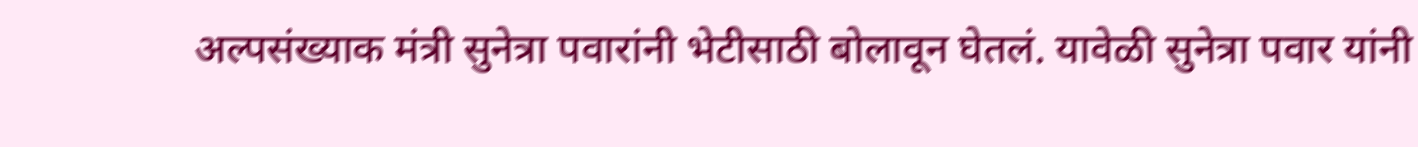अल्पसंख्याक मंत्री सुनेत्रा पवारांनी भेटीसाठी बोलावून घेतलं. यावेळी सुनेत्रा पवार यांनी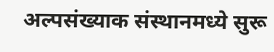अल्पसंख्याक संस्थानमध्ये सुरू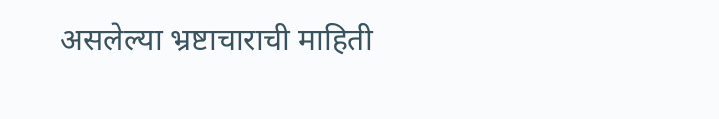असलेल्या भ्रष्टाचाराची माहिती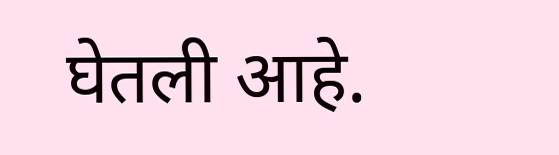घेतली आहे.